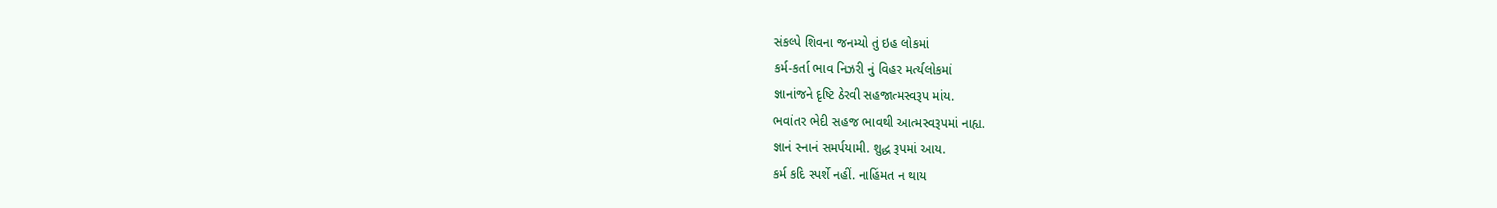સંકલ્પે શિવના જનમ્યો તું ઇહ લોકમાં
કર્મ-કર્તા ભાવ નિઝરી નું વિહર મર્ત્યલોકમાં
જ્ઞાનાંજને દૃષ્ટિ ઠેરવી સહજાત્મસ્વરૂપ માંય.
ભવાંતર ભેદી સહજ ભાવથી આત્મસ્વરૂપમાં નાહ્ય.
જ્ઞાનં સ્નાનં સમર્પયામી. શુદ્ધ રૂપમાં આય.
કર્મ કદિ સ્પર્શે નહીં. નાહિંમત ન થાય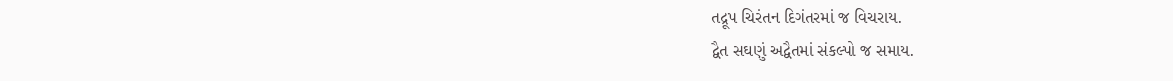તદ્રૂપ ચિરંતન દિગંતરમાં જ વિચરાય.
દ્વૈત સઘણું અદ્વૈતમાં સંકલ્પો જ સમાય.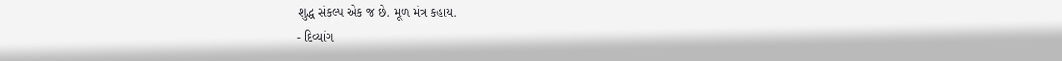શુદ્ધ સંકલ્પ એક જ છે. મૂળ મંત્ર કહાય.
- દિવ્યાંગ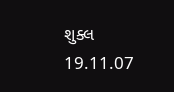શુક્લ
19.11.07